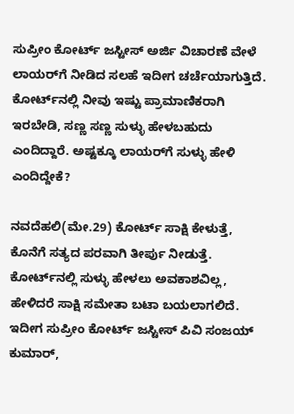ಸುಪ್ರೀಂ ಕೋರ್ಟ್ ಜಸ್ಟೀಸ್ ಅರ್ಜಿ ವಿಚಾರಣೆ ವೇಳೆ ಲಾಯರ್‌ಗೆ ನೀಡಿದ ಸಲಹೆ ಇದೀಗ ಚರ್ಚೆಯಾಗುತ್ತಿದೆ. ಕೋರ್ಟ್‌ನಲ್ಲಿ ನೀವು ಇಷ್ಟು ಪ್ರಾಮಾಣಿಕರಾಗಿ ಇರಬೇಡಿ, ಸಣ್ಣ ಸಣ್ಣ ಸುಳ್ಳು ಹೇಳಬಹುದು ಎಂದಿದ್ದಾರೆ. ಅಷ್ಟಕ್ಕೂ ಲಾಯರ್‌ಗೆ ಸುಳ್ಳು ಹೇಳಿ ಎಂದಿದ್ದೇಕೆ?

ನವದೆಹಲಿ(ಮೇ.29) ಕೋರ್ಟ್ ಸಾಕ್ಷಿ ಕೇಳುತ್ತೆ, ಕೊನೆಗೆ ಸತ್ಯದ ಪರವಾಗಿ ತೀರ್ಪು ನೀಡುತ್ತೆ. ಕೋರ್ಟ್‌ನಲ್ಲಿ ಸುಳ್ಳು ಹೇಳಲು ಅವಕಾಶವಿಲ್ಲ, ಹೇಳಿದರೆ ಸಾಕ್ಷಿ ಸಮೇತಾ ಬಟಾ ಬಯಲಾಗಲಿದೆ. ಇದೀಗ ಸುಪ್ರೀಂ ಕೋರ್ಟ್ ಜಸ್ಟೀಸ್ ಪಿವಿ ಸಂಜಯ್ ಕುಮಾರ್,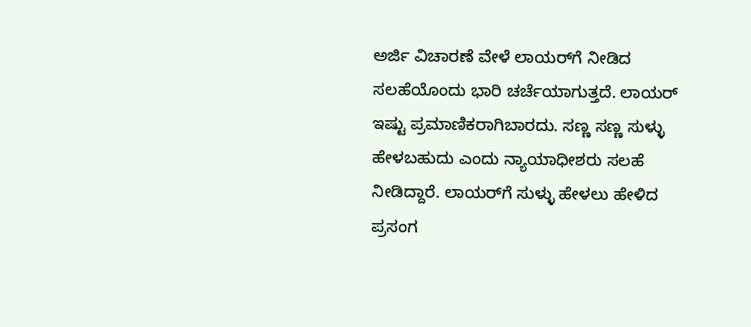ಅರ್ಜಿ ವಿಚಾರಣೆ ವೇಳೆ ಲಾಯರ್‌ಗೆ ನೀಡಿದ ಸಲಹೆಯೊಂದು ಭಾರಿ ಚರ್ಚೆಯಾಗುತ್ತದೆ. ಲಾಯರ್ ಇಷ್ಟು ಪ್ರಮಾಣಿಕರಾಗಿಬಾರದು. ಸಣ್ಣ ಸಣ್ಣ ಸುಳ್ಳು ಹೇಳಬಹುದು ಎಂದು ನ್ಯಾಯಾಧೀಶರು ಸಲಹೆ ನೀಡಿದ್ದಾರೆ. ಲಾಯರ್‌ಗೆ ಸುಳ್ಳು ಹೇಳಲು ಹೇಳಿದ ಪ್ರಸಂಗ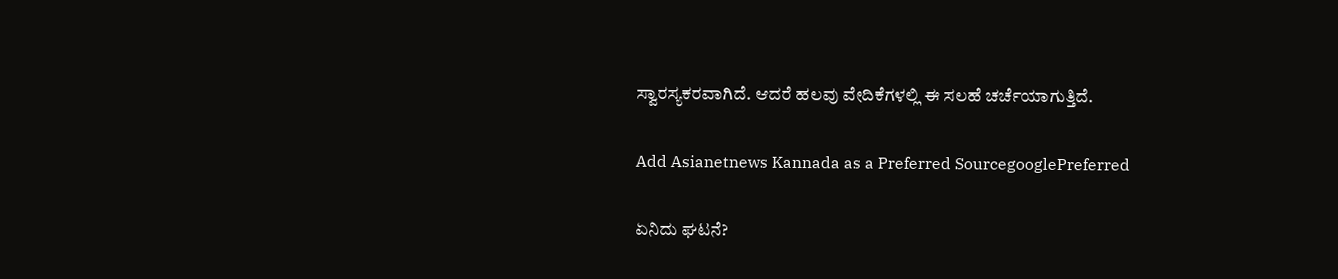ಸ್ವಾರಸ್ಯಕರವಾಗಿದೆ. ಆದರೆ ಹಲವು ವೇದಿಕೆಗಳಲ್ಲಿ ಈ ಸಲಹೆ ಚರ್ಚೆಯಾಗುತ್ತಿದೆ.

Add Asianetnews Kannada as a Preferred SourcegooglePreferred

ಏನಿದು ಘಟನೆ?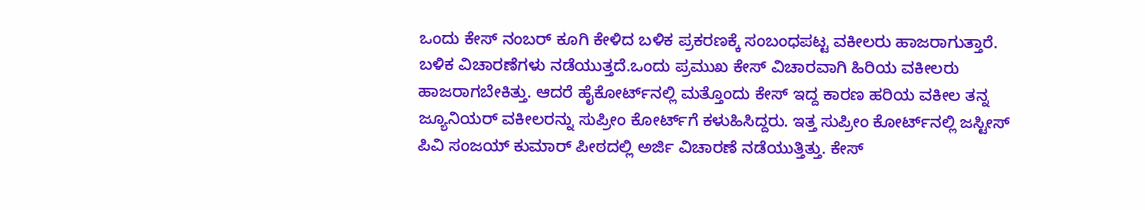ಒಂದು ಕೇಸ್ ನಂಬರ್ ಕೂಗಿ ಕೇಳಿದ ಬಳಿಕ ಪ್ರಕರಣಕ್ಕೆ ಸಂಬಂಧಪಟ್ಟ ವಕೀಲರು ಹಾಜರಾಗುತ್ತಾರೆ. ಬಳಿಕ ವಿಚಾರಣೆಗಳು ನಡೆಯುತ್ತದೆ.ಒಂದು ಪ್ರಮುಖ ಕೇಸ್ ವಿಚಾರವಾಗಿ ಹಿರಿಯ ವಕೀಲರು ಹಾಜರಾಗಬೇಕಿತ್ತು. ಆದರೆ ಹೈಕೋರ್ಟ್‌ನಲ್ಲಿ ಮತ್ತೊಂದು ಕೇಸ್ ಇದ್ದ ಕಾರಣ ಹರಿಯ ವಕೀಲ ತನ್ನ ಜ್ಯೂನಿಯರ್ ವಕೀಲರನ್ನು ಸುಪ್ರೀಂ ಕೋರ್ಟ್‌ಗೆ ಕಳುಹಿಸಿದ್ದರು. ಇತ್ತ ಸುಪ್ರೀಂ ಕೋರ್ಟ್‌ನಲ್ಲಿ ಜಸ್ಟೀಸ್ ಪಿವಿ ಸಂಜಯ್ ಕುಮಾರ್ ಪೀಠದಲ್ಲಿ ಅರ್ಜಿ ವಿಚಾರಣೆ ನಡೆಯುತ್ತಿತ್ತು. ಕೇಸ್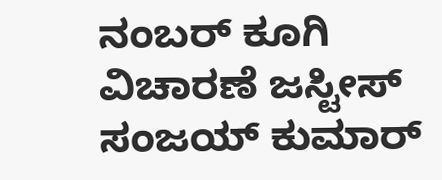ನಂಬರ್ ಕೂಗಿ ವಿಚಾರಣೆ ಜಸ್ಟೀಸ್ ಸಂಜಯ್ ಕುಮಾರ್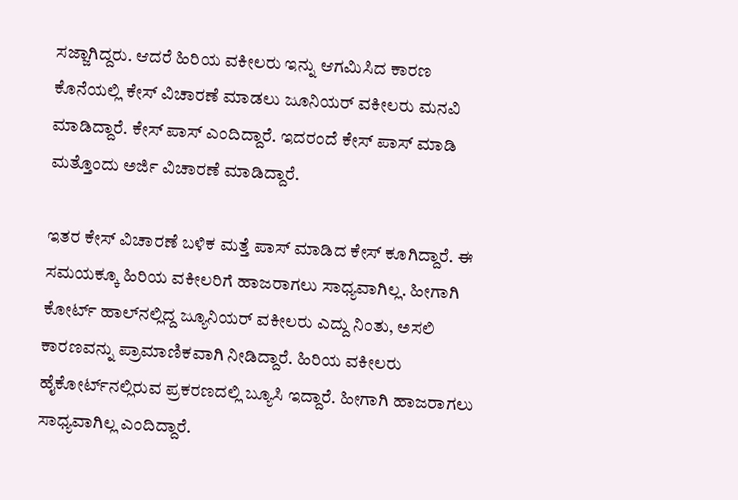ಸಜ್ಜಾಗಿದ್ದರು. ಆದರೆ ಹಿರಿಯ ವಕೀಲರು ಇನ್ನು ಆಗಮಿಸಿದ ಕಾರಣ ಕೊನೆಯಲ್ಲಿ ಕೇಸ್ ವಿಚಾರಣೆ ಮಾಡಲು ಜೂನಿಯರ್ ವಕೀಲರು ಮನವಿ ಮಾಡಿದ್ದಾರೆ. ಕೇಸ್ ಪಾಸ್ ಎಂದಿದ್ದಾರೆ. ಇದರಂದೆ ಕೇಸ್ ಪಾಸ್ ಮಾಡಿ ಮತ್ತೊಂದು ಅರ್ಜಿ ವಿಚಾರಣೆ ಮಾಡಿದ್ದಾರೆ.

ಇತರ ಕೇಸ್ ವಿಚಾರಣೆ ಬಳಿಕ ಮತ್ತೆ ಪಾಸ್ ಮಾಡಿದ ಕೇಸ್ ಕೂಗಿದ್ದಾರೆ. ಈ ಸಮಯಕ್ಕೂ ಹಿರಿಯ ವಕೀಲರಿಗೆ ಹಾಜರಾಗಲು ಸಾಧ್ಯವಾಗಿಲ್ಲ. ಹೀಗಾಗಿ ಕೋರ್ಟ್ ಹಾಲ್‌ನಲ್ಲಿದ್ದ ಜ್ಯೂನಿಯರ್ ವಕೀಲರು ಎದ್ದು ನಿಂತು, ಅಸಲಿ ಕಾರಣವನ್ನು ಪ್ರಾಮಾಣಿಕವಾಗಿ ನೀಡಿದ್ದಾರೆ. ಹಿರಿಯ ವಕೀಲರು ಹೈಕೋರ್ಟ್‌ನಲ್ಲಿರುವ ಪ್ರಕರಣದಲ್ಲಿ ಬ್ಯೂಸಿ ಇದ್ದಾರೆ. ಹೀಗಾಗಿ ಹಾಜರಾಗಲು ಸಾಧ್ಯವಾಗಿಲ್ಲ ಎಂದಿದ್ದಾರೆ.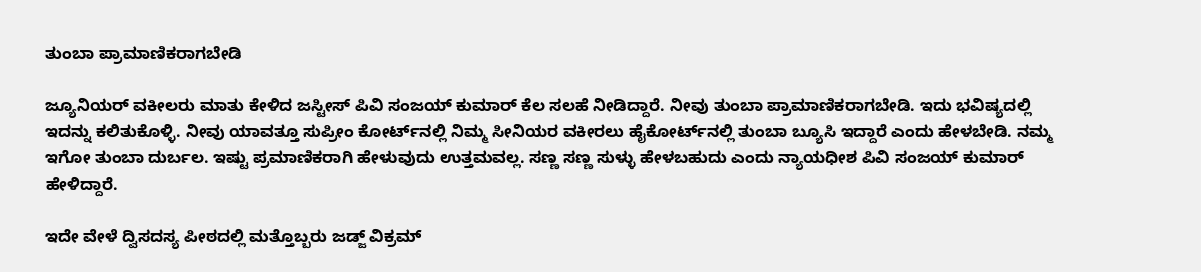ತುಂಬಾ ಪ್ರಾಮಾಣಿಕರಾಗಬೇಡಿ

ಜ್ಯೂನಿಯರ್ ವಕೀಲರು ಮಾತು ಕೇಳಿದ ಜಸ್ಟೀಸ್ ಪಿವಿ ಸಂಜಯ್ ಕುಮಾರ್ ಕೆಲ ಸಲಹೆ ನೀಡಿದ್ದಾರೆ. ನೀವು ತುಂಬಾ ಪ್ರಾಮಾಣಿಕರಾಗಬೇಡಿ. ಇದು ಭವಿಷ್ಯದಲ್ಲಿ ಇದನ್ನು ಕಲಿತುಕೊಳ್ಳಿ. ನೀವು ಯಾವತ್ತೂ ಸುಪ್ರೀಂ ಕೋರ್ಟ್‌ನಲ್ಲಿ ನಿಮ್ಮ ಸೀನಿಯರ ವಕೀರಲು ಹೈಕೋರ್ಟ್‌ನಲ್ಲಿ ತುಂಬಾ ಬ್ಯೂಸಿ ಇದ್ದಾರೆ ಎಂದು ಹೇಳಬೇಡಿ. ನಮ್ಮ ಇಗೋ ತುಂಬಾ ದುರ್ಬಲ. ಇಷ್ಟು ಪ್ರಮಾಣಿಕರಾಗಿ ಹೇಳುವುದು ಉತ್ತಮವಲ್ಲ. ಸಣ್ಣ ಸಣ್ಣ ಸುಳ್ಳು ಹೇಳಬಹುದು ಎಂದು ನ್ಯಾಯಧೀಶ ಪಿವಿ ಸಂಜಯ್ ಕುಮಾರ್ ಹೇಳಿದ್ದಾರೆ.

ಇದೇ ವೇಳೆ ದ್ವಿಸದಸ್ಯ ಪೀಠದಲ್ಲಿ ಮತ್ತೊಬ್ಬರು ಜಡ್ಜ್ ವಿಕ್ರಮ್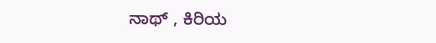ನಾಥ್ , ಕಿರಿಯ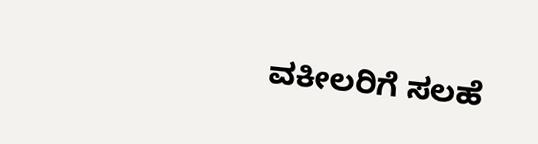ವಕೀಲರಿಗೆ ಸಲಹೆ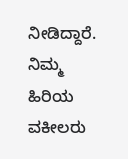ನೀಡಿದ್ದಾರೆ. ನಿಮ್ಮ ಹಿರಿಯ ವಕೀಲರು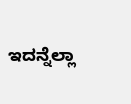ಇದನ್ನೆಲ್ಲಾ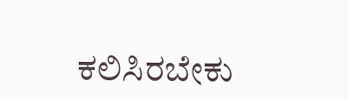ಕಲಿಸಿರಬೇಕು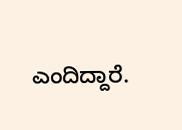ಎಂದಿದ್ದಾರೆ.